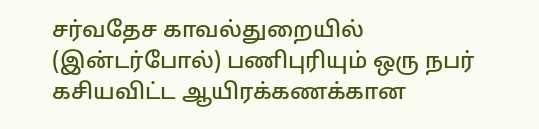சர்வதேச காவல்துறையில் (இன்டர்போல்) பணிபுரியும் ஒரு நபர் கசியவிட்ட ஆயிரக்கணக்கான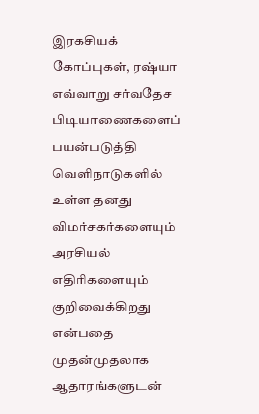இரகசியக் கோப்புகள், ரஷ்யா எவ்வாறு சர்வதேச பிடியாணைகளைப் பயன்படுத்தி வெளிநாடுகளில் உள்ள தனது விமர்சகர்களையும் அரசியல் எதிரிகளையும் குறிவைக்கிறது என்பதை முதன்முதலாக ஆதாரங்களுடன்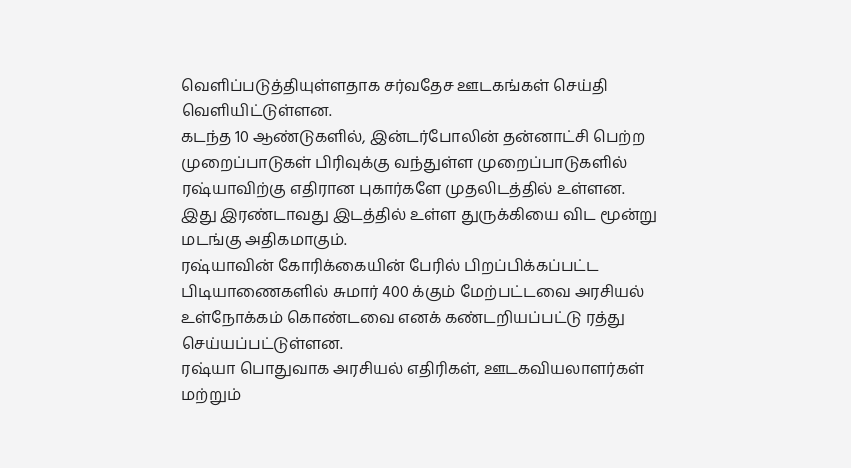வெளிப்படுத்தியுள்ளதாக சர்வதேச ஊடகங்கள் செய்தி வெளியிட்டுள்ளன.
கடந்த 10 ஆண்டுகளில், இன்டர்போலின் தன்னாட்சி பெற்ற முறைப்பாடுகள் பிரிவுக்கு வந்துள்ள முறைப்பாடுகளில் ரஷ்யாவிற்கு எதிரான புகார்களே முதலிடத்தில் உள்ளன.
இது இரண்டாவது இடத்தில் உள்ள துருக்கியை விட மூன்று மடங்கு அதிகமாகும்.
ரஷ்யாவின் கோரிக்கையின் பேரில் பிறப்பிக்கப்பட்ட பிடியாணைகளில் சுமார் 400 க்கும் மேற்பட்டவை அரசியல் உள்நோக்கம் கொண்டவை எனக் கண்டறியப்பட்டு ரத்து செய்யப்பட்டுள்ளன.
ரஷ்யா பொதுவாக அரசியல் எதிரிகள், ஊடகவியலாளர்கள் மற்றும்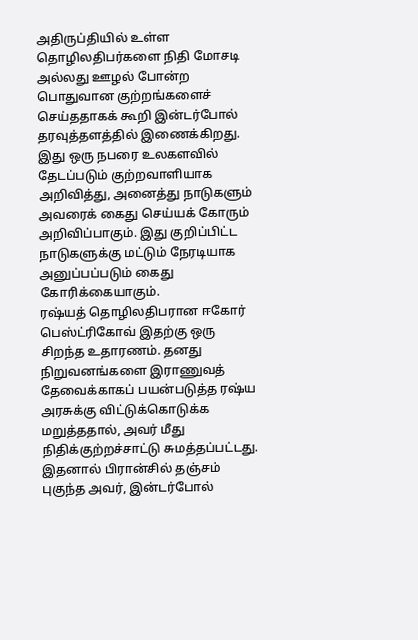அதிருப்தியில் உள்ள தொழிலதிபர்களை நிதி மோசடி அல்லது ஊழல் போன்ற பொதுவான குற்றங்களைச் செய்ததாகக் கூறி இன்டர்போல் தரவுத்தளத்தில் இணைக்கிறது.
இது ஒரு நபரை உலகளவில் தேடப்படும் குற்றவாளியாக அறிவித்து, அனைத்து நாடுகளும் அவரைக் கைது செய்யக் கோரும் அறிவிப்பாகும். இது குறிப்பிட்ட நாடுகளுக்கு மட்டும் நேரடியாக அனுப்பப்படும் கைது கோரிக்கையாகும்.
ரஷ்யத் தொழிலதிபரான ஈகோர் பெஸ்ட்ரிகோவ் இதற்கு ஒரு சிறந்த உதாரணம். தனது நிறுவனங்களை இராணுவத் தேவைக்காகப் பயன்படுத்த ரஷ்ய அரசுக்கு விட்டுக்கொடுக்க மறுத்ததால், அவர் மீது நிதிக்குற்றச்சாட்டு சுமத்தப்பட்டது.
இதனால் பிரான்சில் தஞ்சம் புகுந்த அவர், இன்டர்போல்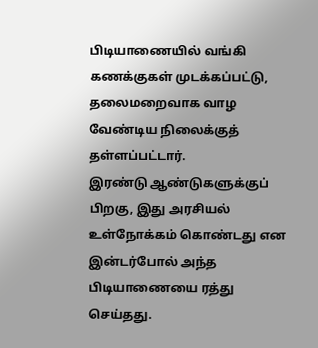பிடியாணையில் வங்கி கணக்குகள் முடக்கப்பட்டு, தலைமறைவாக வாழ வேண்டிய நிலைக்குத் தள்ளப்பட்டார்.
இரண்டு ஆண்டுகளுக்குப் பிறகு, இது அரசியல் உள்நோக்கம் கொண்டது என இன்டர்போல் அந்த பிடியாணையை ரத்து செய்தது.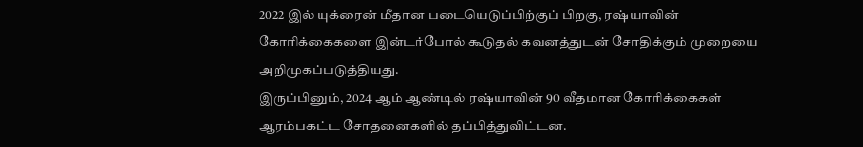2022 இல் யுக்ரைன் மீதான படையெடுப்பிற்குப் பிறகு, ரஷ்யாவின் கோரிக்கைகளை இன்டர்போல் கூடுதல் கவனத்துடன் சோதிக்கும் முறையை அறிமுகப்படுத்தியது.
இருப்பினும், 2024 ஆம் ஆண்டில் ரஷ்யாவின் 90 வீதமான கோரிக்கைகள் ஆரம்பகட்ட சோதனைகளில் தப்பித்துவிட்டன.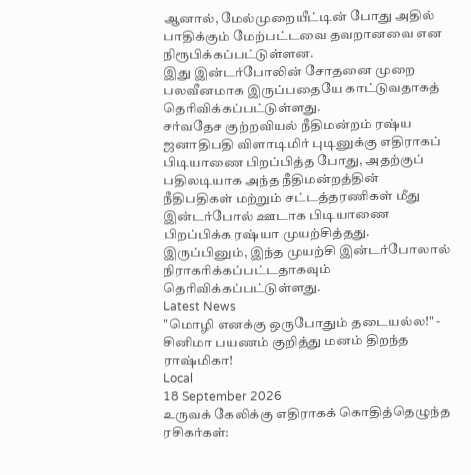ஆனால், மேல்முறையீட்டின் போது அதில் பாதிக்கும் மேற்பட்டவை தவறானவை என நிரூபிக்கப்பட்டுள்ளன.
இது இன்டர்போலின் சோதனை முறை பலவீனமாக இருப்பதையே காட்டுவதாகத் தெரிவிக்கப்பட்டுள்ளது.
சர்வதேச குற்றவியல் நீதிமன்றம் ரஷ்ய ஜனாதிபதி விளாடிமிர் புடினுக்கு எதிராகப் பிடியாணை பிறப்பித்த போது, அதற்குப் பதிலடியாக அந்த நீதிமன்றத்தின் நீதிபதிகள் மற்றும் சட்டத்தரணிகள் மீது இன்டர்போல் ஊடாக பிடியாணை பிறப்பிக்க ரஷ்யா முயற்சித்தது.
இருப்பினும், இந்த முயற்சி இன்டர்போலால் நிராகரிக்கப்பட்டதாகவும் தெரிவிக்கப்பட்டுள்ளது.
Latest News
"மொழி எனக்கு ஒருபோதும் தடையல்ல!" - சினிமா பயணம் குறித்து மனம் திறந்த ராஷ்மிகா!
Local
18 September 2026
உருவக் கேலிக்கு எதிராகக் கொதித்தெழுந்த ரசிகர்கள்: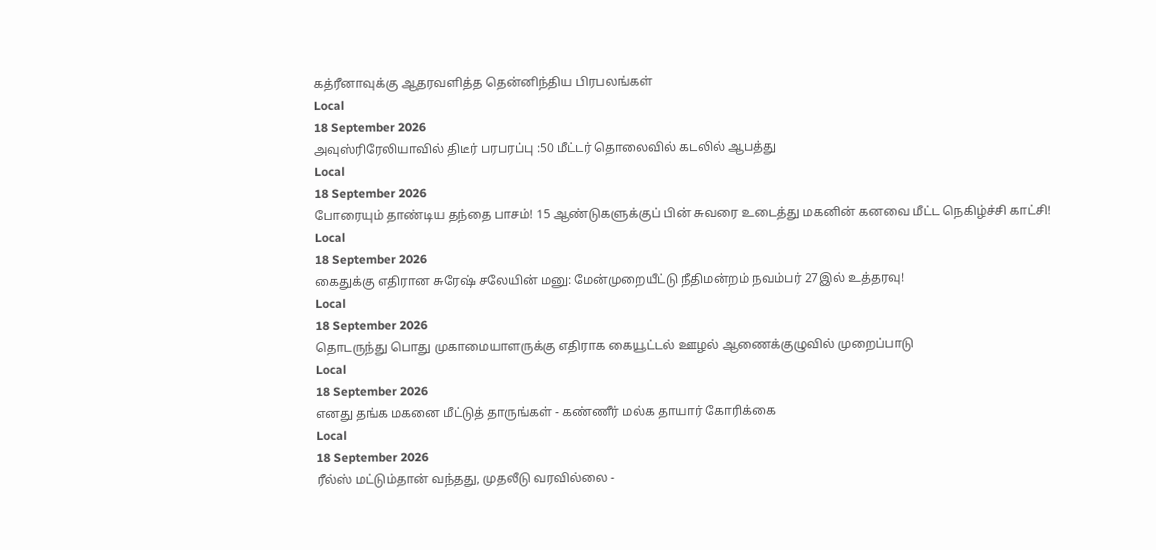கத்ரீனாவுக்கு ஆதரவளித்த தென்னிந்திய பிரபலங்கள்
Local
18 September 2026
அவுஸ்ரிரேலியாவில் திடீர் பரபரப்பு :50 மீட்டர் தொலைவில் கடலில் ஆபத்து
Local
18 September 2026
போரையும் தாண்டிய தந்தை பாசம்! 15 ஆண்டுகளுக்குப் பின் சுவரை உடைத்து மகனின் கனவை மீட்ட நெகிழ்ச்சி காட்சி!
Local
18 September 2026
கைதுக்கு எதிரான சுரேஷ் சலேயின் மனு: மேன்முறையீட்டு நீதிமன்றம் நவம்பர் 27இல் உத்தரவு!
Local
18 September 2026
தொடருந்து பொது முகாமையாளருக்கு எதிராக கையூட்டல் ஊழல் ஆணைக்குழுவில் முறைப்பாடு
Local
18 September 2026
எனது தங்க மகனை மீட்டுத் தாருங்கள் - கண்ணீர் மல்க தாயார் கோரிக்கை
Local
18 September 2026
ரீல்ஸ் மட்டும்தான் வந்தது, முதலீடு வரவில்லை -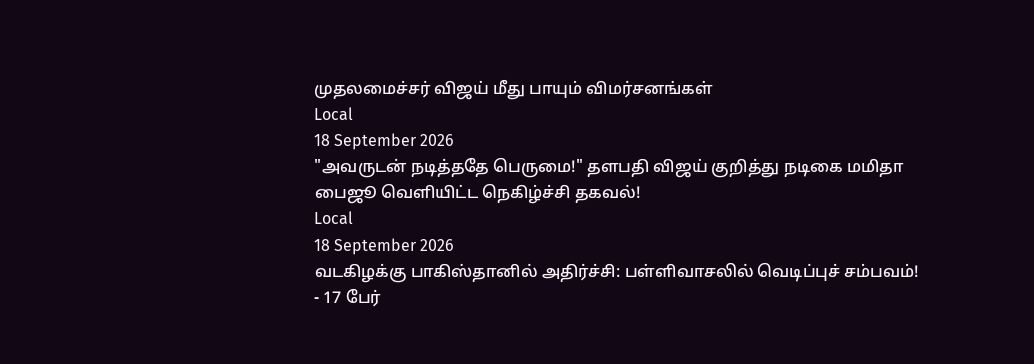முதலமைச்சர் விஜய் மீது பாயும் விமர்சனங்கள்
Local
18 September 2026
"அவருடன் நடித்ததே பெருமை!" தளபதி விஜய் குறித்து நடிகை மமிதா பைஜூ வெளியிட்ட நெகிழ்ச்சி தகவல்!
Local
18 September 2026
வடகிழக்கு பாகிஸ்தானில் அதிர்ச்சி: பள்ளிவாசலில் வெடிப்புச் சம்பவம்! - 17 பேர்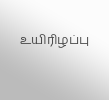உயிரிழப்பு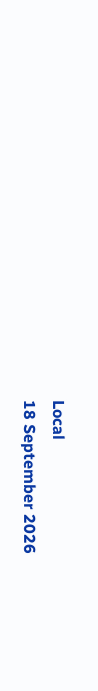Local
18 September 2026